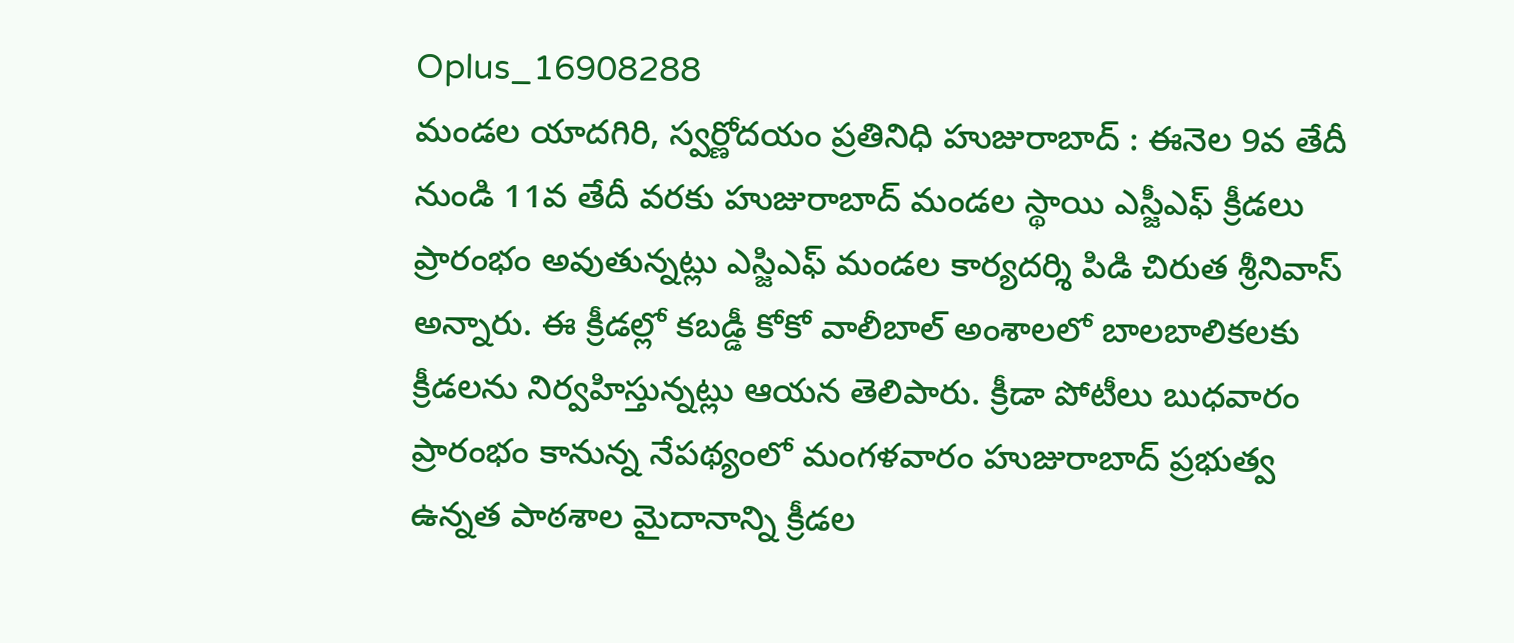Oplus_16908288
మండల యాదగిరి, స్వర్ణోదయం ప్రతినిధి హుజురాబాద్ : ఈనెల 9వ తేదీ నుండి 11వ తేదీ వరకు హుజురాబాద్ మండల స్థాయి ఎస్జీఎఫ్ క్రీడలు ప్రారంభం అవుతున్నట్లు ఎస్జిఎఫ్ మండల కార్యదర్శి పిడి చిరుత శ్రీనివాస్ అన్నారు. ఈ క్రీడల్లో కబడ్డీ కోకో వాలీబాల్ అంశాలలో బాలబాలికలకు క్రీడలను నిర్వహిస్తున్నట్లు ఆయన తెలిపారు. క్రీడా పోటీలు బుధవారం ప్రారంభం కానున్న నేపథ్యంలో మంగళవారం హుజురాబాద్ ప్రభుత్వ ఉన్నత పాఠశాల మైదానాన్ని క్రీడల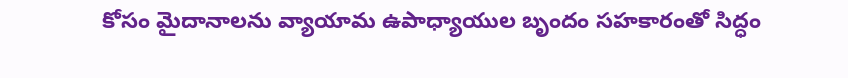కోసం మైదానాలను వ్యాయామ ఉపాధ్యాయుల బృందం సహకారంతో సిద్ధం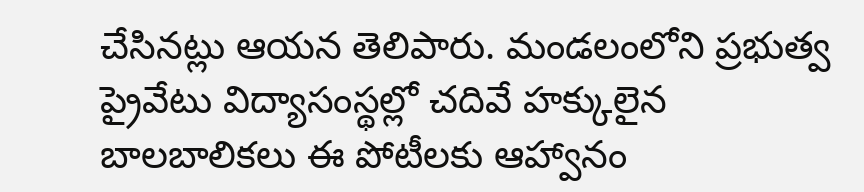చేసినట్లు ఆయన తెలిపారు. మండలంలోని ప్రభుత్వ ప్రైవేటు విద్యాసంస్థల్లో చదివే హక్కులైన బాలబాలికలు ఈ పోటీలకు ఆహ్వానం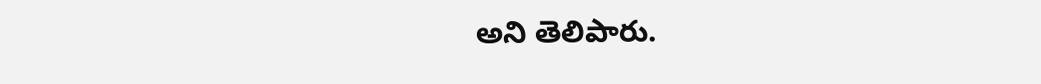అని తెలిపారు.